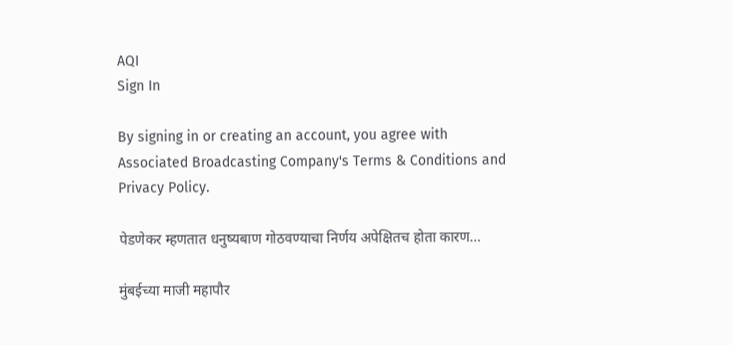AQI
Sign In

By signing in or creating an account, you agree with Associated Broadcasting Company's Terms & Conditions and Privacy Policy.

पेडणेकर म्हणतात धनुष्यबाण गोठवण्याचा निर्णय अपेक्षितच होता कारण…

मुंबईच्या माजी महापौर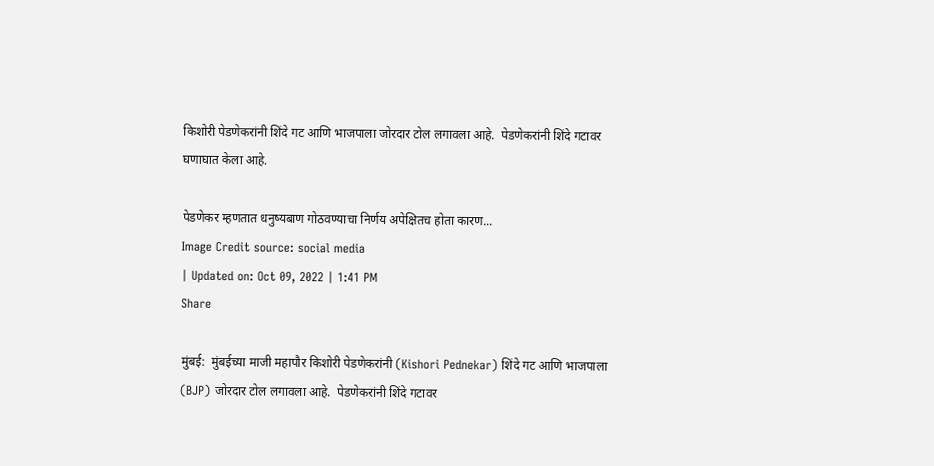किशोरी पेडणेकरांनी शिंदे गट आणि भाजपाला जोरदार टोल लगावला आहे.  पेडणेकरांनी शिंदे गटावर घणाघात केला आहे.

पेडणेकर म्हणतात धनुष्यबाण गोठवण्याचा निर्णय अपेक्षितच होता कारण...
Image Credit source: social media
| Updated on: Oct 09, 2022 | 1:41 PM
Share

मुंबई:  मुंबईच्या माजी महापौर किशोरी पेडणेकरांनी (Kishori Pednekar) शिंदे गट आणि भाजपाला (BJP) जोरदार टोल लगावला आहे.  पेडणेकरांनी शिंदे गटावर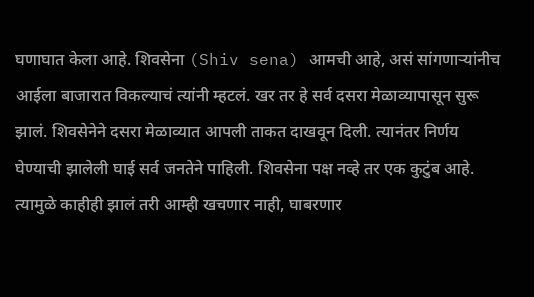घणाघात केला आहे. शिवसेना (Shiv sena) आमची आहे, असं सांगणाऱ्यांनीच आईला बाजारात विकल्याचं त्यांनी म्हटलं. खर तर हे सर्व दसरा मेळाव्यापासून सुरू झालं. शिवसेनेने दसरा मेळाव्यात आपली ताकत दाखवून दिली. त्यानंतर निर्णय घेण्याची झालेली घाई सर्व जनतेने पाहिली. शिवसेना पक्ष नव्हे तर एक कुटुंब आहे. त्यामुळे काहीही झालं तरी आम्ही खचणार नाही, घाबरणार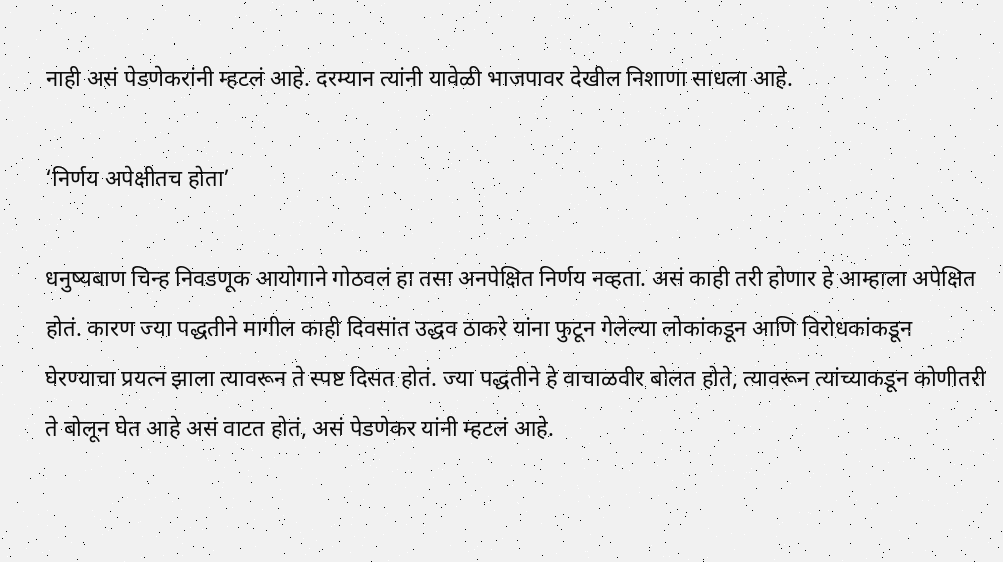नाही असं पेडणेकरांनी म्हटलं आहे. दरम्यान त्यांनी यावेळी भाजपावर देखील निशाणा साधला आहे.

‘निर्णय अपेक्षीतच होता’

धनुष्यबाण चिन्ह निवडणूक आयोगाने गोठवलं हा तसा अनपेक्षित निर्णय नव्हता. असं काही तरी होणार हे आम्हाला अपेक्षित होतं. कारण ज्या पद्धतीने मागील काही दिवसांत उद्धव ठाकरे यांना फुटून गेलेल्या लोकांकडून आणि विरोधकांकडून घेरण्याचा प्रयत्न झाला त्यावरून ते स्पष्ट दिसत होतं. ज्या पद्धतीने हे वाचाळवीर बोलत होते, त्यावरून त्यांच्याकडून कोणीतरी ते बोलून घेत आहे असं वाटत होतं, असं पेडणेकर यांनी म्हटलं आहे.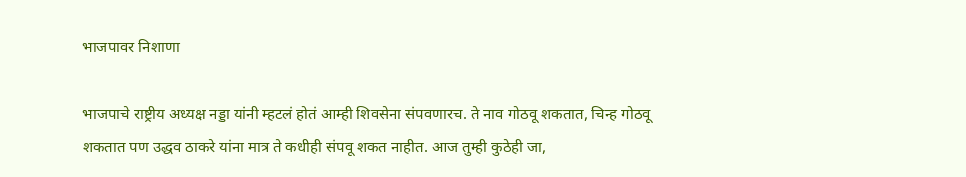भाजपावर निशाणा

भाजपाचे राष्ट्रीय अध्यक्ष नड्डा यांनी म्हटलं होतं आम्ही शिवसेना संपवणारच. ते नाव गोठवू शकतात, चिन्ह गोठवू शकतात पण उद्धव ठाकरे यांना मात्र ते कधीही संपवू शकत नाहीत. आज तुम्ही कुठेही जा,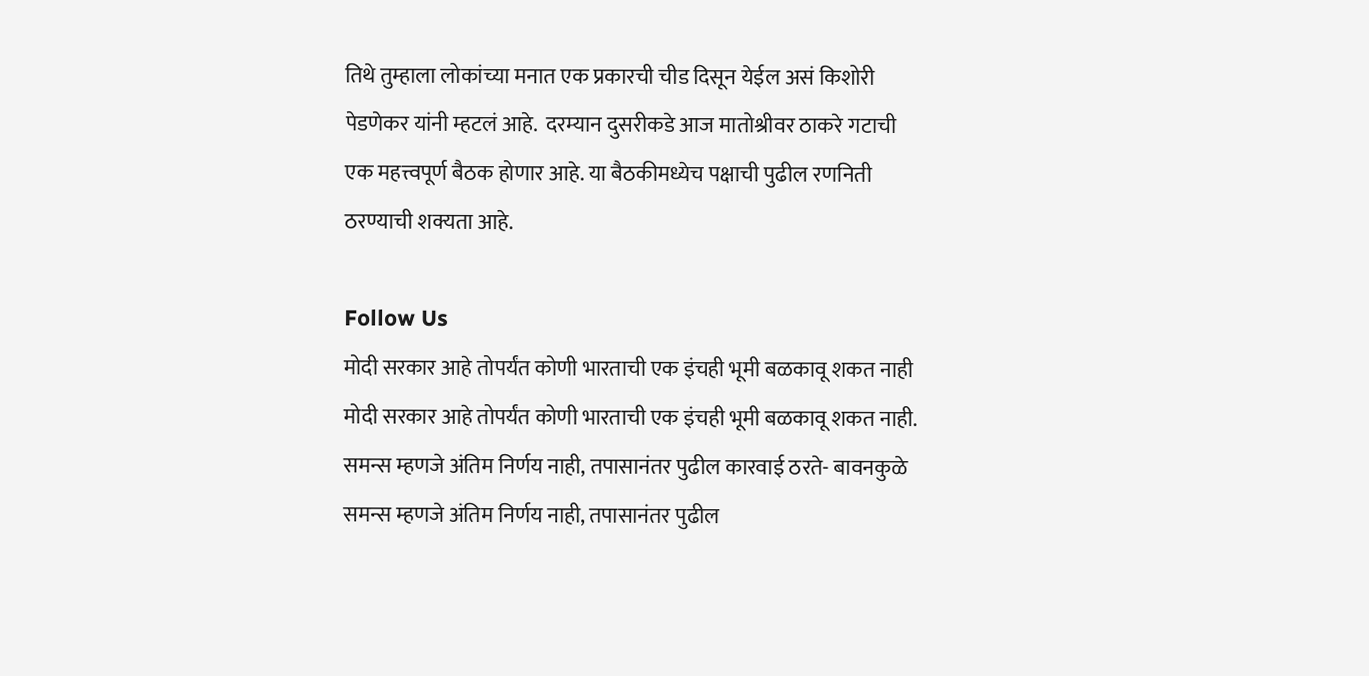तिथे तुम्हाला लोकांच्या मनात एक प्रकारची चीड दिसून येईल असं किशोरी पेडणेकर यांनी म्हटलं आहे.  दरम्यान दुसरीकडे आज मातोश्रीवर ठाकरे गटाची एक महत्त्वपूर्ण बैठक होणार आहे. या बैठकीमध्येच पक्षाची पुढील रणनिती ठरण्याची शक्यता आहे.

Follow Us
मोदी सरकार आहे तोपर्यंत कोणी भारताची एक इंचही भूमी बळकावू शकत नाही
मोदी सरकार आहे तोपर्यंत कोणी भारताची एक इंचही भूमी बळकावू शकत नाही.
समन्स म्हणजे अंतिम निर्णय नाही, तपासानंतर पुढील कारवाई ठरते- बावनकुळे
समन्स म्हणजे अंतिम निर्णय नाही, तपासानंतर पुढील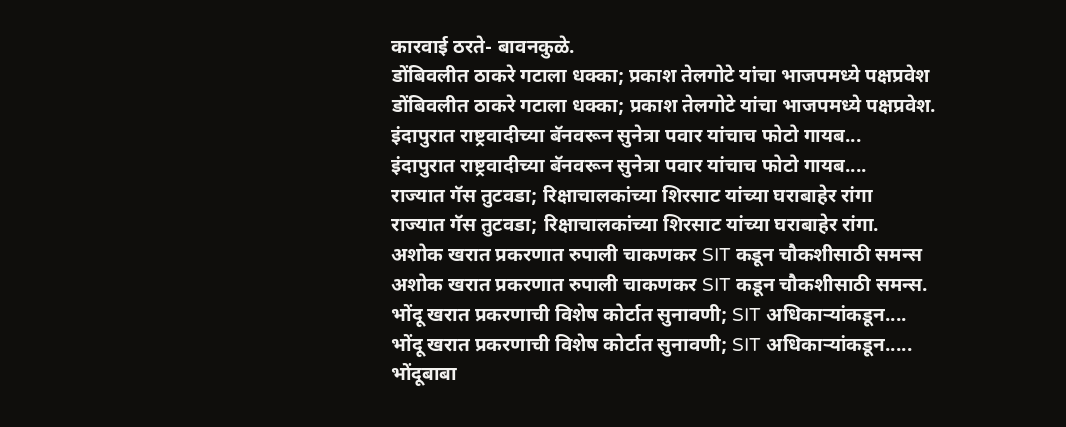कारवाई ठरते- बावनकुळे.
डोंबिवलीत ठाकरे गटाला धक्का; प्रकाश तेलगोटे यांचा भाजपमध्ये पक्षप्रवेश
डोंबिवलीत ठाकरे गटाला धक्का; प्रकाश तेलगोटे यांचा भाजपमध्ये पक्षप्रवेश.
इंदापुरात राष्ट्रवादीच्या बॅनवरून सुनेत्रा पवार यांचाच फोटो गायब...
इंदापुरात राष्ट्रवादीच्या बॅनवरून सुनेत्रा पवार यांचाच फोटो गायब....
राज्यात गॅस तुटवडा; रिक्षाचालकांच्या शिरसाट यांच्या घराबाहेर रांगा
राज्यात गॅस तुटवडा; रिक्षाचालकांच्या शिरसाट यांच्या घराबाहेर रांगा.
अशोक खरात प्रकरणात रुपाली चाकणकर SIT कडून चौकशीसाठी समन्स
अशोक खरात प्रकरणात रुपाली चाकणकर SIT कडून चौकशीसाठी समन्स.
भोंदू खरात प्रकरणाची विशेष कोर्टात सुनावणी; SIT अधिकाऱ्यांकडून....
भोंदू खरात प्रकरणाची विशेष कोर्टात सुनावणी; SIT अधिकाऱ्यांकडून.....
भोंदूबाबा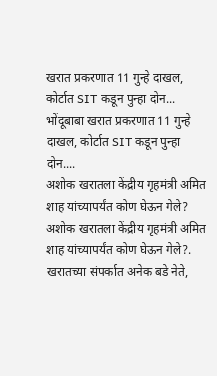खरात प्रकरणात 11 गुन्हे दाखल, कोर्टात SIT कडून पुन्हा दोन...
भोंदूबाबा खरात प्रकरणात 11 गुन्हे दाखल, कोर्टात SIT कडून पुन्हा दोन....
अशोक खरातला केंद्रीय गृहमंत्री अमित शाह यांच्यापर्यंत कोण घेऊन गेले?
अशोक खरातला केंद्रीय गृहमंत्री अमित शाह यांच्यापर्यंत कोण घेऊन गेले?.
खरातच्या संपर्कात अनेक बडे नेते,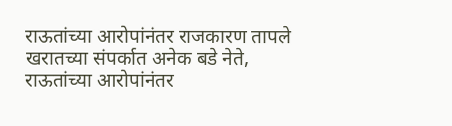राऊतांच्या आरोपांनंतर राजकारण तापले
खरातच्या संपर्कात अनेक बडे नेते, राऊतांच्या आरोपांनंतर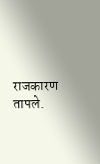राजकारण तापले.